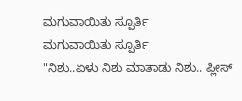ಮಗುವಾಯಿತು ಸ್ಪೂರ್ತಿ
ಮಗುವಾಯಿತು ಸ್ಪೂರ್ತಿ
"ನಿಶು..ಏಳು ನಿಶು ಮಾತಾಡು ನಿಶು.. ಪ್ಲೀಸ್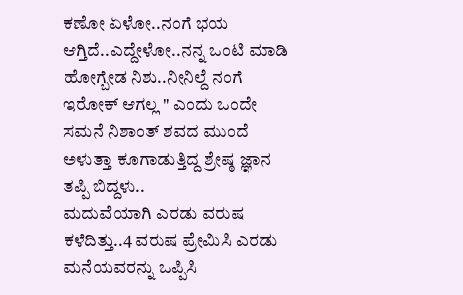ಕಣೋ ಏಳೋ..ನಂಗೆ ಭಯ ಆಗ್ತಿದೆ..ಎದ್ದೇಳೋ..ನನ್ನ ಒಂಟಿ ಮಾಡಿ ಹೋಗ್ಬೇಡ ನಿಶು..ನೀನಿಲ್ದೆ ನಂಗೆ ಇರೋಕ್ ಆಗಲ್ಲ " ಎಂದು ಒಂದೇ ಸಮನೆ ನಿಶಾಂತ್ ಶವದ ಮುಂದೆ ಅಳುತ್ತಾ ಕೂಗಾಡುತ್ತಿದ್ದ ಶ್ರೇಷ್ಠ ಜ್ಞಾನ ತಪ್ಪಿ ಬಿದ್ದಳು..
ಮದುವೆಯಾಗಿ ಎರಡು ವರುಷ ಕಳೆದಿತ್ತು..4 ವರುಷ ಪ್ರೇಮಿಸಿ ಎರಡು ಮನೆಯವರನ್ನು ಒಪ್ಪಿಸಿ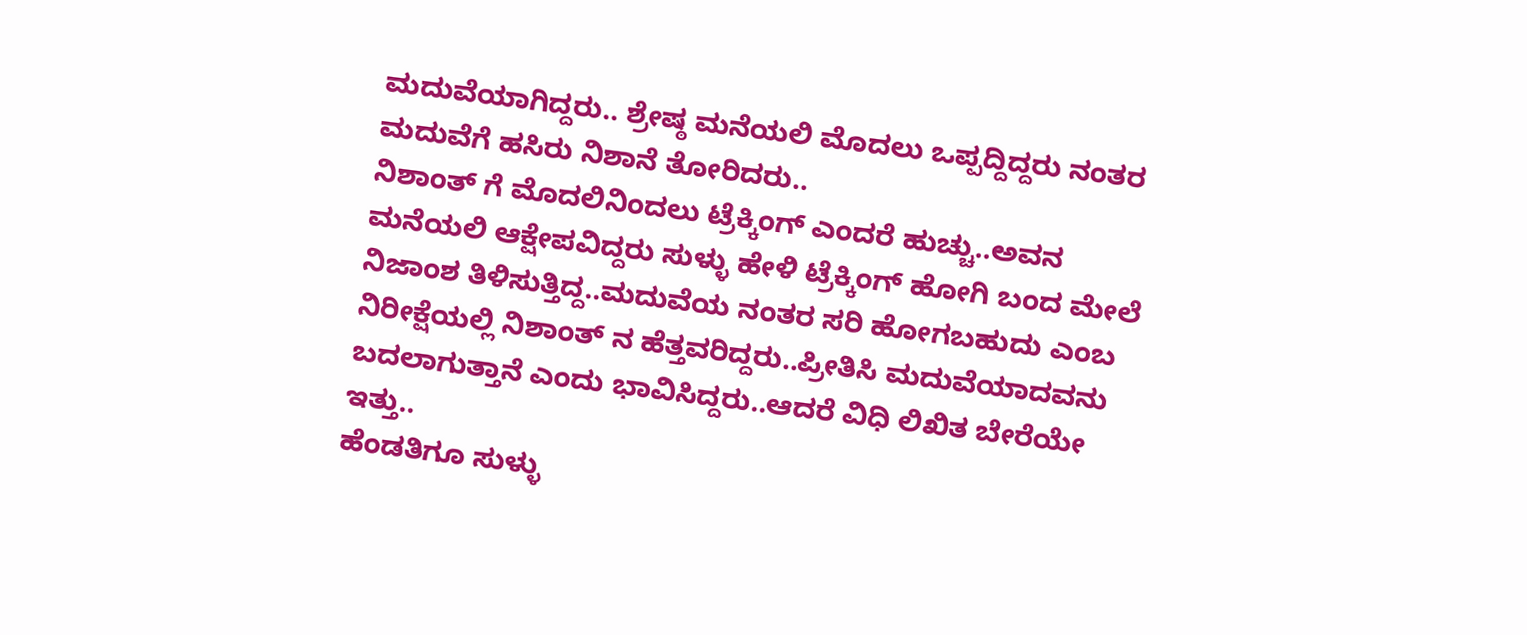ಮದುವೆಯಾಗಿದ್ದರು.. ಶ್ರೇಷ್ಠ ಮನೆಯಲಿ ಮೊದಲು ಒಪ್ಪದ್ದಿದ್ದರು ನಂತರ ಮದುವೆಗೆ ಹಸಿರು ನಿಶಾನೆ ತೋರಿದರು..
ನಿಶಾಂತ್ ಗೆ ಮೊದಲಿನಿಂದಲು ಟ್ರೆಕ್ಕಿಂಗ್ ಎಂದರೆ ಹುಚ್ಚು..ಅವನ ಮನೆಯಲಿ ಆಕ್ಷೇಪವಿದ್ದರು ಸುಳ್ಳು ಹೇಳಿ ಟ್ರೆಕ್ಕಿಂಗ್ ಹೋಗಿ ಬಂದ ಮೇಲೆ ನಿಜಾಂಶ ತಿಳಿಸುತ್ತಿದ್ದ..ಮದುವೆಯ ನಂತರ ಸರಿ ಹೋಗಬಹುದು ಎಂಬ ನಿರೀಕ್ಷೆಯಲ್ಲಿ ನಿಶಾಂತ್ ನ ಹೆತ್ತವರಿದ್ದರು..ಪ್ರೀತಿಸಿ ಮದುವೆಯಾದವನು ಬದಲಾಗುತ್ತಾನೆ ಎಂದು ಭಾವಿಸಿದ್ದರು..ಆದರೆ ವಿಧಿ ಲಿಖಿತ ಬೇರೆಯೇ ಇತ್ತು..
ಹೆಂಡತಿಗೂ ಸುಳ್ಳು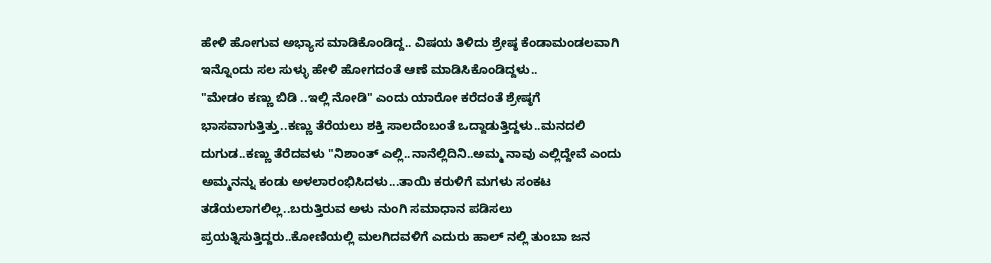ಹೇಳಿ ಹೋಗುವ ಅಭ್ಯಾಸ ಮಾಡಿಕೊಂಡಿದ್ದ.. ವಿಷಯ ತಿಳಿದು ಶ್ರೇಷ್ಠ ಕೆಂಡಾಮಂಡಲವಾಗಿ ಇನ್ನೊಂದು ಸಲ ಸುಳ್ಳು ಹೇಳಿ ಹೋಗದಂತೆ ಆಣೆ ಮಾಡಿಸಿಕೊಂಡಿದ್ದಳು..
"ಮೇಡಂ ಕಣ್ಣು ಬಿಡಿ ..ಇಲ್ಲಿ ನೋಡಿ" ಎಂದು ಯಾರೋ ಕರೆದಂತೆ ಶ್ರೇಷ್ಠಗೆ ಭಾಸವಾಗುತ್ತಿತ್ತು..ಕಣ್ಣು ತೆರೆಯಲು ಶಕ್ತಿ ಸಾಲದೆಂಬಂತೆ ಒದ್ದಾಡುತ್ತಿದ್ದಳು..ಮನದಲಿ ದುಗುಡ..ಕಣ್ಣು ತೆರೆದವಳು "ನಿಶಾಂತ್ ಎಲ್ಲಿ..ನಾನೆಲ್ಲಿದಿನಿ..ಅಮ್ಮ ನಾವು ಎಲ್ಲಿದ್ದೇವೆ ಎಂದು ಅಮ್ಮನನ್ನು ಕಂಡು ಅಳಲಾರಂಭಿಸಿದಳು...ತಾಯಿ ಕರುಳಿಗೆ ಮಗಳು ಸಂಕಟ ತಡೆಯಲಾಗಲಿಲ್ಲ..ಬರುತ್ತಿರುವ ಅಳು ನುಂಗಿ ಸಮಾಧಾನ ಪಡಿಸಲು ಪ್ರಯತ್ನಿಸುತ್ತಿದ್ದರು..ಕೋಣಿಯಲ್ಲಿ ಮಲಗಿದವಳಿಗೆ ಎದುರು ಹಾಲ್ ನಲ್ಲಿ ತುಂಬಾ ಜನ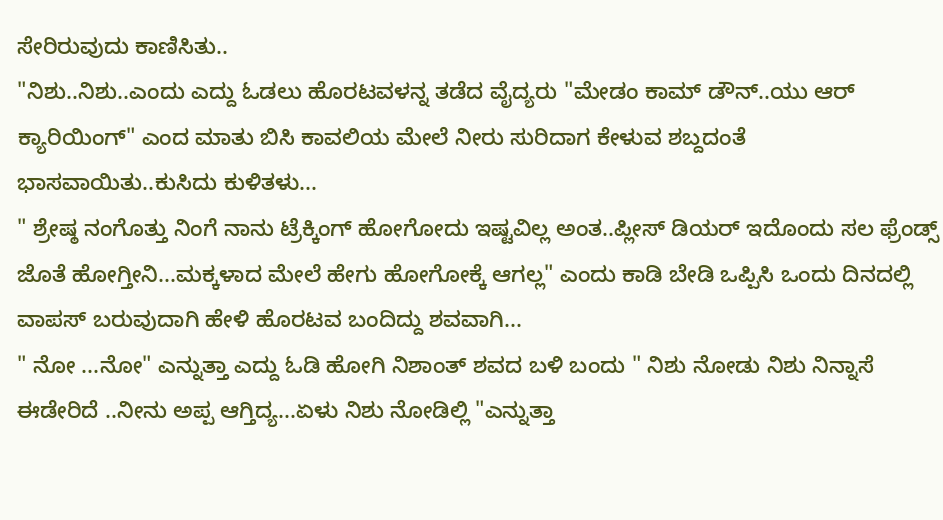ಸೇರಿರುವುದು ಕಾಣಿಸಿತು..
"ನಿಶು..ನಿಶು..ಎಂದು ಎದ್ದು ಓಡಲು ಹೊರಟವಳನ್ನ ತಡೆದ ವೈದ್ಯರು "ಮೇಡಂ ಕಾಮ್ ಡೌನ್..ಯು ಆರ್ ಕ್ಯಾರಿಯಿಂಗ್" ಎಂದ ಮಾತು ಬಿಸಿ ಕಾವಲಿಯ ಮೇಲೆ ನೀರು ಸುರಿದಾಗ ಕೇಳುವ ಶಬ್ದದಂತೆ ಭಾಸವಾಯಿತು..ಕುಸಿದು ಕುಳಿತಳು...
" ಶ್ರೇಷ್ಠ ನಂಗೊತ್ತು ನಿಂಗೆ ನಾನು ಟ್ರೆಕ್ಕಿಂಗ್ ಹೋಗೋದು ಇಷ್ಟವಿಲ್ಲ ಅಂತ..ಪ್ಲೀಸ್ ಡಿಯರ್ ಇದೊಂದು ಸಲ ಫ್ರೆಂಡ್ಸ್ ಜೊತೆ ಹೋಗ್ತೀನಿ...ಮಕ್ಕಳಾದ ಮೇಲೆ ಹೇಗು ಹೋಗೋಕ್ಕೆ ಆಗಲ್ಲ" ಎಂದು ಕಾಡಿ ಬೇಡಿ ಒಪ್ಪಿಸಿ ಒಂದು ದಿನದಲ್ಲಿ ವಾಪಸ್ ಬರುವುದಾಗಿ ಹೇಳಿ ಹೊರಟವ ಬಂದಿದ್ದು ಶವವಾಗಿ...
" ನೋ ...ನೋ" ಎನ್ನುತ್ತಾ ಎದ್ದು ಓಡಿ ಹೋಗಿ ನಿಶಾಂತ್ ಶವದ ಬಳಿ ಬಂದು " ನಿಶು ನೋಡು ನಿಶು ನಿನ್ನಾಸೆ ಈಡೇರಿದೆ ..ನೀನು ಅಪ್ಪ ಆಗ್ತಿದ್ಯ...ಏಳು ನಿಶು ನೋಡಿಲ್ಲಿ "ಎನ್ನುತ್ತಾ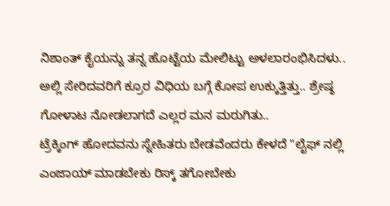ನಿಶಾಂತ್ ಕೈಯನ್ನು ತನ್ನ ಹೊಟ್ಟೆಯ ಮೇಲಿಟ್ಟು ಅಳಲಾರಂಭಿಸಿದಳು..
ಅಲ್ಲಿ ಸೇರಿದವರಿಗೆ ಕ್ರೂರ ವಿಧಿಯ ಬಗ್ಗೆ ಕೋಪ ಉಕ್ಕುತ್ತಿತ್ತು.. ಶ್ರೇಷ್ಠ ಗೋಳಾಟ ನೋಡಲಾಗದೆ ಎಲ್ಲರ ಮನ ಮರುಗಿತು..
ಟ್ರೆಕ್ಕಿಂಗ್ ಹೋದವನು ಸ್ನೇಹಿತರು ಬೇಡವೆಂದರು ಕೇಳದೆ "ಲೈಫ್ ನಲ್ಲಿ ಎಂಜಾಯ್ ಮಾಡಬೇಕು ರಿಸ್ಕ್ ತಗೋಬೇಕು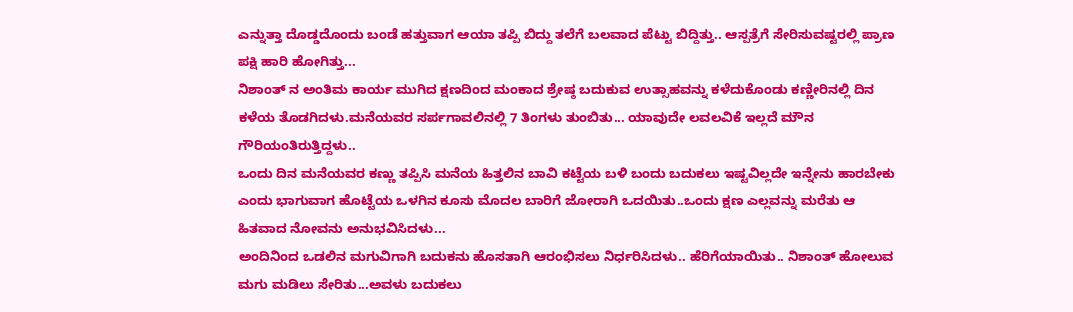ಎನ್ನುತ್ತಾ ದೊಡ್ಡದೊಂದು ಬಂಡೆ ಹತ್ತುವಾಗ ಆಯಾ ತಪ್ಪಿ ಬಿದ್ದು ತಲೆಗೆ ಬಲವಾದ ಪೆಟ್ಟು ಬಿದ್ದಿತ್ತು.. ಆಸ್ಪತ್ರೆಗೆ ಸೇರಿಸುವಷ್ಟರಲ್ಲಿ ಪ್ರಾಣ ಪಕ್ಷಿ ಹಾರಿ ಹೋಗಿತ್ತು...
ನಿಶಾಂತ್ ನ ಅಂತಿಮ ಕಾರ್ಯ ಮುಗಿದ ಕ್ಷಣದಿಂದ ಮಂಕಾದ ಶ್ರೇಷ್ಠ ಬದುಕುವ ಉತ್ಸಾಹವನ್ನು ಕಳೆದುಕೊಂಡು ಕಣ್ಣೀರಿನಲ್ಲಿ ದಿನ ಕಳೆಯ ತೊಡಗಿದಳು.ಮನೆಯವರ ಸರ್ಪಗಾವಲಿನಲ್ಲಿ 7 ತಿಂಗಳು ತುಂಬಿತು... ಯಾವುದೇ ಲವಲವಿಕೆ ಇಲ್ಲದೆ ಮೌನ ಗೌರಿಯಂತಿರುತ್ತಿದ್ದಳು..
ಒಂದು ದಿನ ಮನೆಯವರ ಕಣ್ಣು ತಪ್ಪಿಸಿ ಮನೆಯ ಹಿತ್ತಲಿನ ಬಾವಿ ಕಟ್ಟೆಯ ಬಳಿ ಬಂದು ಬದುಕಲು ಇಷ್ಟವಿಲ್ಲದೇ ಇನ್ನೇನು ಹಾರಬೇಕು ಎಂದು ಭಾಗುವಾಗ ಹೊಟ್ಟೆಯ ಒಳಗಿನ ಕೂಸು ಮೊದಲ ಬಾರಿಗೆ ಜೋರಾಗಿ ಒದಯಿತು..ಒಂದು ಕ್ಷಣ ಎಲ್ಲವನ್ನು ಮರೆತು ಆ ಹಿತವಾದ ನೋವನು ಅನುಭವಿಸಿದಳು...
ಅಂದಿನಿಂದ ಒಡಲಿನ ಮಗುವಿಗಾಗಿ ಬದುಕನು ಹೊಸತಾಗಿ ಆರಂಭಿಸಲು ನಿರ್ಧರಿಸಿದಳು.. ಹೆರಿಗೆಯಾಯಿತು.. ನಿಶಾಂತ್ ಹೋಲುವ ಮಗು ಮಡಿಲು ಸೇರಿತು...ಅವಳು ಬದುಕಲು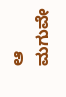ಆ ಮಗುವೇ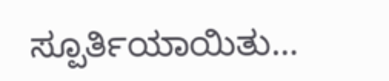ಸ್ಪೂರ್ತಿಯಾಯಿತು...